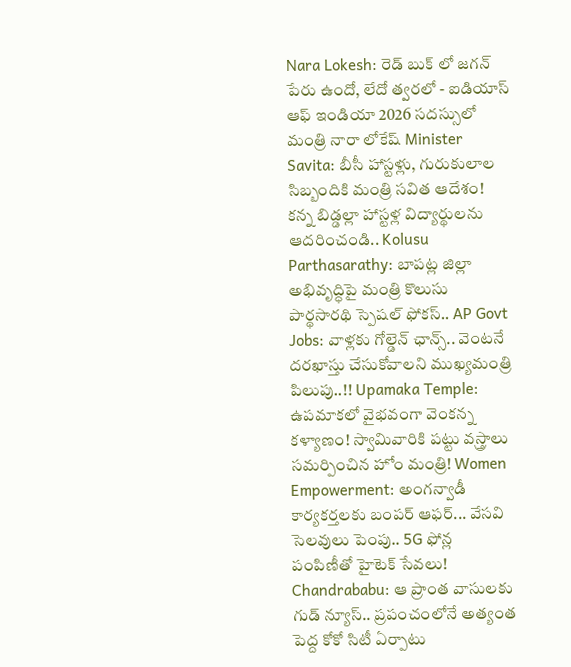Nara Lokesh: రెడ్ బుక్ లో జగన్ పేరు ఉందో, లేదో త్వరలో - ఐడియాస్ ఆఫ్ ఇండియా 2026 సదస్సులో మంత్రి నారా లోకేష్ Minister Savita: బీసీ హాస్టళ్లు, గురుకులాల సిబ్బందికి మంత్రి సవిత ఆదేశం! కన్న బిడ్డల్లా హాస్టళ్ల విద్యార్థులను ఆదరించండి.. Kolusu Parthasarathy: బాపట్ల జిల్లా అభివృద్ధిపై మంత్రి కొలుసు పార్థసారథి స్పెషల్ ఫోకస్.. AP Govt Jobs: వాళ్లకు గోల్డెన్ ఛాన్స్.. వెంటనే దరఖాస్తు చేసుకోవాలని ముఖ్యమంత్రి పిలుపు..!! Upamaka Temple: ఉపమాకలో వైభవంగా వెంకన్న కళ్యాణం! స్వామివారికి పట్టు వస్త్రాలు సమర్పించిన హోం మంత్రి! Women Empowerment: అంగన్వాడీ కార్యకర్తలకు బంపర్ ఆఫర్... వేసవి సెలవులు పెంపు.. 5G ఫోన్ల పంపిణీతో హైటెక్ సేవలు! Chandrababu: ఆ ప్రాంత వాసులకు గుడ్ న్యూస్.. ప్రపంచంలోనే అత్యంత పెద్ద కోకో సిటీ ఏర్పాటు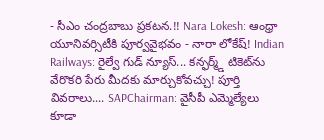- సీఎం చంద్రబాబు ప్రకటన.!! Nara Lokesh: ఆంధ్రా యూనివర్సిటీకి పూర్వవైభవం - నారా లోకేష్! Indian Railways: రైల్వే గుడ్ న్యూస్... కన్ఫర్మ్డ్ టికెట్‌ను వేరొకరి పేరు మీదకు మార్చుకోవచ్చు! పూర్తి వివరాలు.... SAPChairman: వైసీపీ ఎమ్మెల్యేలు కూడా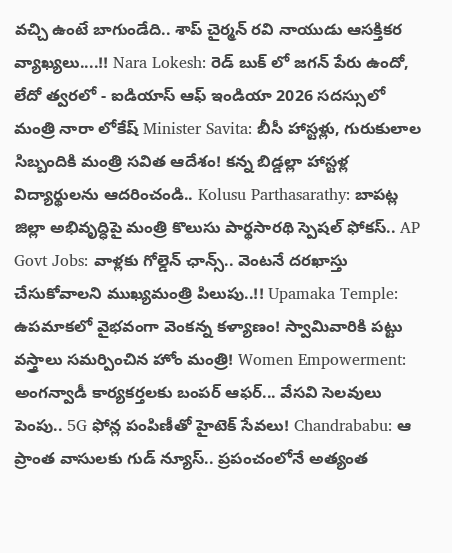వచ్చి ఉంటే బాగుండేది.. శాప్ చైర్మన్ రవి నాయుడు ఆసక్తికర వ్యాఖ్యలు....!! Nara Lokesh: రెడ్ బుక్ లో జగన్ పేరు ఉందో, లేదో త్వరలో - ఐడియాస్ ఆఫ్ ఇండియా 2026 సదస్సులో మంత్రి నారా లోకేష్ Minister Savita: బీసీ హాస్టళ్లు, గురుకులాల సిబ్బందికి మంత్రి సవిత ఆదేశం! కన్న బిడ్డల్లా హాస్టళ్ల విద్యార్థులను ఆదరించండి.. Kolusu Parthasarathy: బాపట్ల జిల్లా అభివృద్ధిపై మంత్రి కొలుసు పార్థసారథి స్పెషల్ ఫోకస్.. AP Govt Jobs: వాళ్లకు గోల్డెన్ ఛాన్స్.. వెంటనే దరఖాస్తు చేసుకోవాలని ముఖ్యమంత్రి పిలుపు..!! Upamaka Temple: ఉపమాకలో వైభవంగా వెంకన్న కళ్యాణం! స్వామివారికి పట్టు వస్త్రాలు సమర్పించిన హోం మంత్రి! Women Empowerment: అంగన్వాడీ కార్యకర్తలకు బంపర్ ఆఫర్... వేసవి సెలవులు పెంపు.. 5G ఫోన్ల పంపిణీతో హైటెక్ సేవలు! Chandrababu: ఆ ప్రాంత వాసులకు గుడ్ న్యూస్.. ప్రపంచంలోనే అత్యంత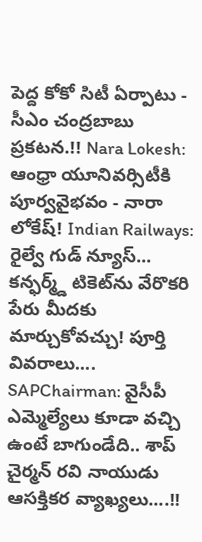పెద్ద కోకో సిటీ ఏర్పాటు - సీఎం చంద్రబాబు ప్రకటన.!! Nara Lokesh: ఆంధ్రా యూనివర్సిటీకి పూర్వవైభవం - నారా లోకేష్! Indian Railways: రైల్వే గుడ్ న్యూస్... కన్ఫర్మ్డ్ టికెట్‌ను వేరొకరి పేరు మీదకు మార్చుకోవచ్చు! పూర్తి వివరాలు.... SAPChairman: వైసీపీ ఎమ్మెల్యేలు కూడా వచ్చి ఉంటే బాగుండేది.. శాప్ చైర్మన్ రవి నాయుడు ఆసక్తికర వ్యాఖ్యలు....!!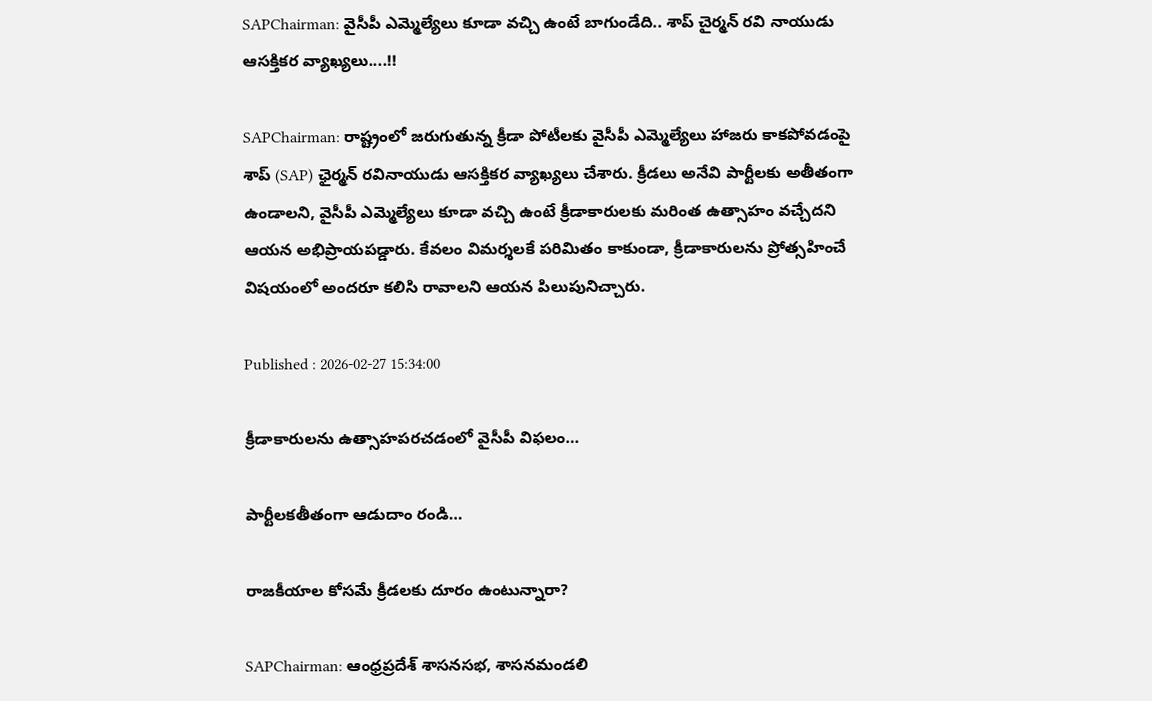SAPChairman: వైసీపీ ఎమ్మెల్యేలు కూడా వచ్చి ఉంటే బాగుండేది.. శాప్ చైర్మన్ రవి నాయుడు ఆసక్తికర వ్యాఖ్యలు....!!

SAPChairman: రాష్ట్రంలో జరుగుతున్న క్రీడా పోటీలకు వైసీపీ ఎమ్మెల్యేలు హాజరు కాకపోవడంపై శాప్ (SAP) ఛైర్మన్ రవినాయుడు ఆసక్తికర వ్యాఖ్యలు చేశారు. క్రీడలు అనేవి పార్టీలకు అతీతంగా ఉండాలని, వైసీపీ ఎమ్మెల్యేలు కూడా వచ్చి ఉంటే క్రీడాకారులకు మరింత ఉత్సాహం వచ్చేదని ఆయన అభిప్రాయపడ్డారు. కేవలం విమర్శలకే పరిమితం కాకుండా, క్రీడాకారులను ప్రోత్సహించే విషయంలో అందరూ కలిసి రావాలని ఆయన పిలుపునిచ్చారు.

Published : 2026-02-27 15:34:00

క్రీడాకారులను ఉత్సాహపరచడంలో వైసీపీ విఫలం…

పార్టీలకతీతంగా ఆడుదాం రండి…

రాజకీయాల కోసమే క్రీడలకు దూరం ఉంటున్నారా?

SAPChairman: ఆంధ్రప్రదేశ్ శాసనసభ, శాసనమండలి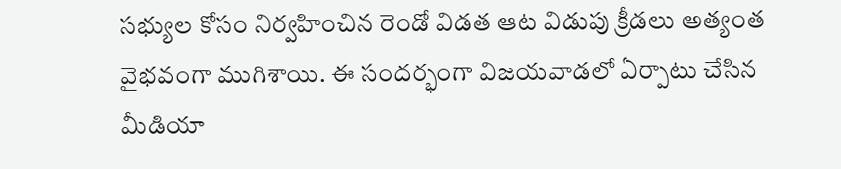సభ్యుల కోసం నిర్వహించిన రెండో విడత ఆట విడుపు క్రీడలు అత్యంత వైభవంగా ముగిశాయి. ఈ సందర్భంగా విజయవాడలో ఏర్పాటు చేసిన మీడియా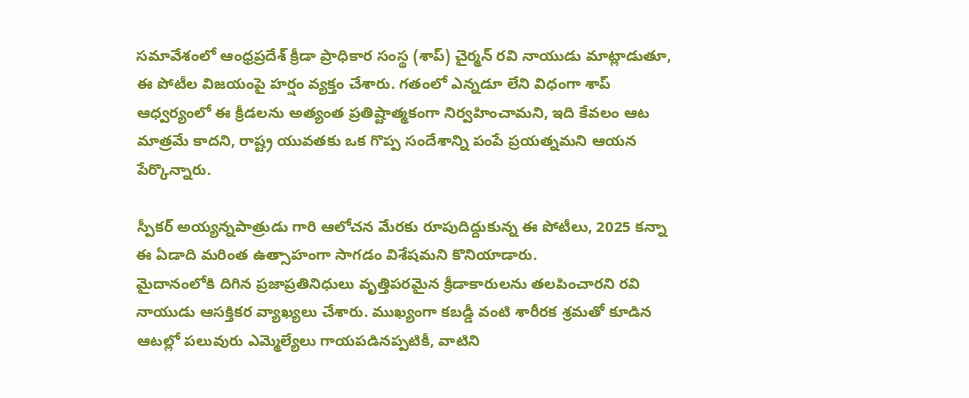సమావేశంలో ఆంధ్రప్రదేశ్ క్రీడా ప్రాధికార సంస్థ (శాప్) చైర్మన్ రవి నాయుడు మాట్లాడుతూ, ఈ పోటీల విజయంపై హర్షం వ్యక్తం చేశారు. గతంలో ఎన్నడూ లేని విధంగా శాప్ ఆధ్వర్యంలో ఈ క్రీడలను అత్యంత ప్రతిష్టాత్మకంగా నిర్వహించామని, ఇది కేవలం ఆట మాత్రమే కాదని, రాష్ట్ర యువతకు ఒక గొప్ప సందేశాన్ని పంపే ప్రయత్నమని ఆయన పేర్కొన్నారు.

స్పీకర్ అయ్యన్నపాత్రుడు గారి ఆలోచన మేరకు రూపుదిద్దుకున్న ఈ పోటీలు, 2025 కన్నా ఈ ఏడాది మరింత ఉత్సాహంగా సాగడం విశేషమని కొనియాడారు.
మైదానంలోకి దిగిన ప్రజాప్రతినిధులు వృత్తిపరమైన క్రీడాకారులను తలపించారని రవి నాయుడు ఆసక్తికర వ్యాఖ్యలు చేశారు. ముఖ్యంగా కబడ్డీ వంటి శారీరక శ్రమతో కూడిన ఆటల్లో పలువురు ఎమ్మెల్యేలు గాయపడినప్పటికీ, వాటిని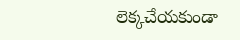లెక్కచేయకుండా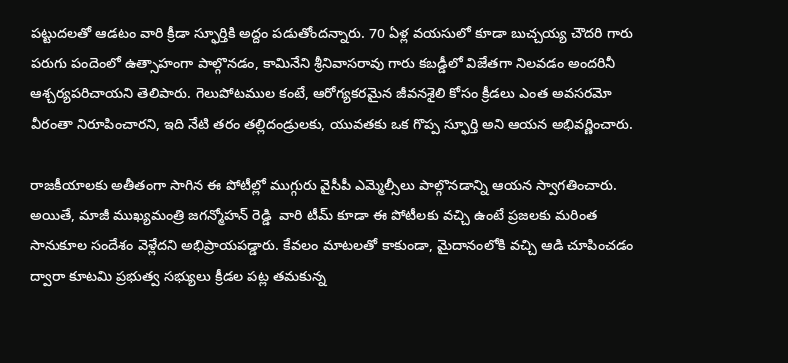పట్టుదలతో ఆడటం వారి క్రీడా స్ఫూర్తికి అద్దం పడుతోందన్నారు. 70 ఏళ్ల వయసులో కూడా బుచ్చయ్య చౌదరి గారు పరుగు పందెంలో ఉత్సాహంగా పాల్గొనడం, కామినేని శ్రీనివాసరావు గారు కబడ్డీలో విజేతగా నిలవడం అందరినీ ఆశ్చర్యపరిచాయని తెలిపారు. గెలుపోటముల కంటే, ఆరోగ్యకరమైన జీవనశైలి కోసం క్రీడలు ఎంత అవసరమో వీరంతా నిరూపించారని, ఇది నేటి తరం తల్లిదండ్రులకు, యువతకు ఒక గొప్ప స్ఫూర్తి అని ఆయన అభివర్ణించారు.

రాజకీయాలకు అతీతంగా సాగిన ఈ పోటీల్లో ముగ్గురు వైసీపీ ఎమ్మెల్సీలు పాల్గొనడాన్ని ఆయన స్వాగతించారు. అయితే, మాజీ ముఖ్యమంత్రి జగన్మోహన్ రెడ్డి  వారి టీమ్ కూడా ఈ పోటీలకు వచ్చి ఉంటే ప్రజలకు మరింత సానుకూల సందేశం వెళ్లేదని అభిప్రాయపడ్డారు. కేవలం మాటలతో కాకుండా, మైదానంలోకి వచ్చి ఆడి చూపించడం ద్వారా కూటమి ప్రభుత్వ సభ్యులు క్రీడల పట్ల తమకున్న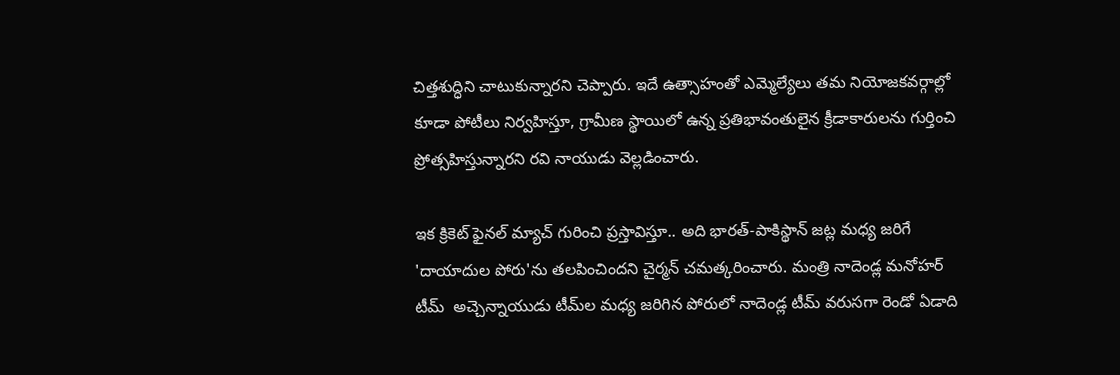చిత్తశుద్ధిని చాటుకున్నారని చెప్పారు. ఇదే ఉత్సాహంతో ఎమ్మెల్యేలు తమ నియోజకవర్గాల్లో కూడా పోటీలు నిర్వహిస్తూ, గ్రామీణ స్థాయిలో ఉన్న ప్రతిభావంతులైన క్రీడాకారులను గుర్తించి ప్రోత్సహిస్తున్నారని రవి నాయుడు వెల్లడించారు.

ఇక క్రికెట్ ఫైనల్ మ్యాచ్ గురించి ప్రస్తావిస్తూ.. అది భారత్-పాకిస్థాన్ జట్ల మధ్య జరిగే 'దాయాదుల పోరు'ను తలపించిందని చైర్మన్ చమత్కరించారు. మంత్రి నాదెండ్ల మనోహర్ టీమ్  అచ్చెన్నాయుడు టీమ్‌ల మధ్య జరిగిన పోరులో నాదెండ్ల టీమ్ వరుసగా రెండో ఏడాది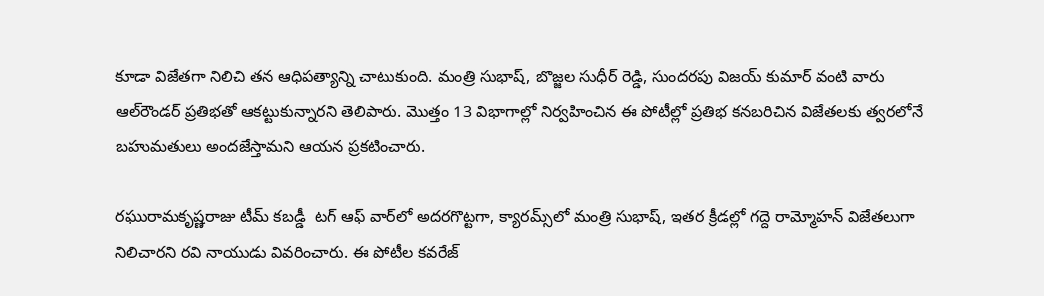కూడా విజేతగా నిలిచి తన ఆధిపత్యాన్ని చాటుకుంది. మంత్రి సుభాష్, బొజ్జల సుధీర్ రెడ్డి, సుందరపు విజయ్ కుమార్ వంటి వారు ఆల్‌రౌండర్ ప్రతిభతో ఆకట్టుకున్నారని తెలిపారు. మొత్తం 13 విభాగాల్లో నిర్వహించిన ఈ పోటీల్లో ప్రతిభ కనబరిచిన విజేతలకు త్వరలోనే బహుమతులు అందజేస్తామని ఆయన ప్రకటించారు.

రఘురామకృష్ణరాజు టీమ్ కబడ్డీ  టగ్ ఆఫ్ వార్‌లో అదరగొట్టగా, క్యారమ్స్‌లో మంత్రి సుభాష్, ఇతర క్రీడల్లో గద్దె రామ్మోహన్ విజేతలుగా నిలిచారని రవి నాయుడు వివరించారు. ఈ పోటీల కవరేజ్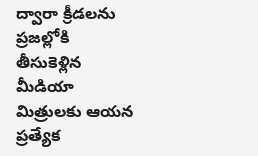ద్వారా క్రీడలను ప్రజల్లోకి తీసుకెళ్లిన మీడియా మిత్రులకు ఆయన ప్రత్యేక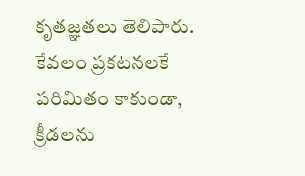కృతజ్ఞతలు తెలిపారు. కేవలం ప్రకటనలకే పరిమితం కాకుండా, క్రీడలను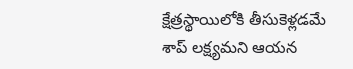క్షేత్రస్థాయిలోకి తీసుకెళ్లడమే శాప్ లక్ష్యమని ఆయన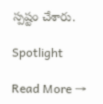స్పష్టం చేశారు.

Spotlight

Read More →